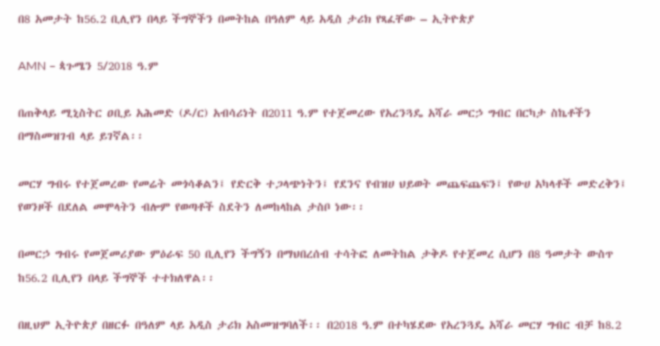በ8 አመታት ከ56.2 ቢሊየን በላይ ችግኞችን በመትከል በዓለም ላይ አዲስ ታሪክ የጻፈቸው – ኢትዮጵያ

AMN – ጳጉሜን 5/2018 ዓ.ም

በጠቅላይ ሚኒስትር ዐቢይ አሕመድ (ዶ/ር) አብሳሪነት በ2011 ዓ.ም የተጀመረው የአረንጓዴ አሻራ መርኃ ግብር በርካታ ስኬቶችን በማስመዝገብ ላይ ይገኛል፡፡

መርሃ ግብሩ የተጀመረው የመሬት መጎሳቆልን፤ የድርቅ ተጋላጭነትን፤ የደንና የብዝሀ ህይወት መጨፍጨፍን፤ የውሀ አካላቶች መድረቅን፤ የወንዞች በደለል መሞላትን ብሎም የወጣቶች ስደትን ለመከላከል ታስቦ ነው፡፡

በመርኃ ግብሩ የመጀመሪያው ምዕራፍ 50 ቢሊየን ችግኝን በማህበረሰብ ተሳትፎ ለመትከል ታቅዶ የተጀመረ ሲሆን በ8 ዓመታት ውስጥ ከ56.2 ቢሊየን በላይ ችግኞች ተተክለዋል፡፡

በዚህም ኢትዮጵያ በዘርፉ በዓለም ላይ አዲስ ታሪክ አስመዝግባለች፡፡ በ2018 ዓ.ም በተካሄደው የአረንጓዴ አሻራ መርሃ ግብር ብቻ ከ8.2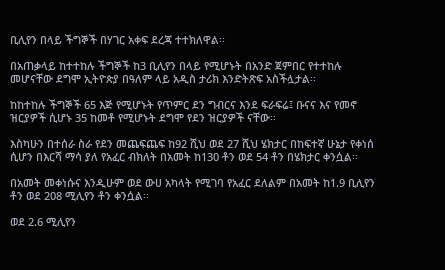ቢሊየን በላይ ችግኞች በሃገር አቀፍ ደረጃ ተተክለዋል፡፡

በአጠቃላይ ከተተከሉ ችግኞች ከ3 ቢሊየን በላይ የሚሆኑት በአንድ ጀምበር የተተከሉ መሆናቸው ደግሞ ኢትዮጵያ በዓለም ላይ አዲስ ታሪክ እንድትጽፍ አስችሏታል፡፡

ከከተከሉ ችግኞች 65 እጅ የሚሆኑት የጥምር ደን ግብርና እንደ ፍራፍሬ፤ ቡናና እና የመኖ ዝርያዎች ሲሆኑ 35 ከመቶ የሚሆኑት ደግሞ የደን ዝርያዎች ናቸው፡፡

እስካሁን በተሰራ ስራ የደን መጨፍጨፍ ከ92 ሺህ ወደ 27 ሺህ ሄክታር በከፍተኛ ሁኔታ የቀነሰ ሲሆን በእርሻ ማሳ ያለ የአፈር ብክለት በአመት ከ130 ቶን ወደ 54 ቶን በሄክታር ቀንሷል፡፡

በአመት መቀነሱና እንዲሁም ወደ ውሀ አካላት የሚገባ የአፈር ደለልም በአመት ከ1.9 ቢሊየን ቶን ወደ 208 ሚሊየን ቶን ቀንሷል፡፡

ወደ 2.6 ሚሊየን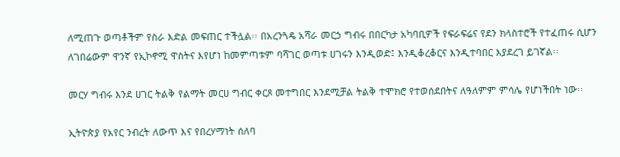ለሚጠጉ ወጣቶችም የስራ እድል መፍጠር ተችሏል፡፡ በአረንጓዴ አሻራ መርኃ ግብሩ በበርካታ አካባቢዎች የፍራፍሬና የደን ክላስተሮች የተፈጠሩ ሲሆን ለገበሬውም ዋንኛ የኢኮኖሚ ዋስትና እየሆነ ከመምጣቱም ባሻገር ወጣቱ ሀገሩን እንዲወድ፤ እንዲቆረቆርና እንዲተባበር እያደረገ ይገኛል፡፡

መርሃ ግብሩ እንደ ሀገር ትልቅ የልማት መርሀ ግብር ቀርጾ መተግበር እንደሚቻል ትልቅ ተሞክሮ የተወሰደበትና ለዓለምም ምሳሌ የሆነችበት ነው፡፡

ኢትዮጵያ የአየር ንብረት ለውጥ እና የበረሃማነት ሰለባ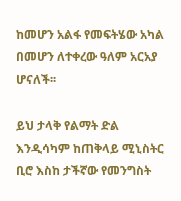ከመሆን አልፋ የመፍትሄው አካል በመሆን ለተቀረው ዓለም አርአያ ሆናለች፡፡

ይህ ታላቅ የልማት ድል እንዲሳካም ከጠቅላይ ሚኒስትር ቢሮ እስከ ታችኛው የመንግስት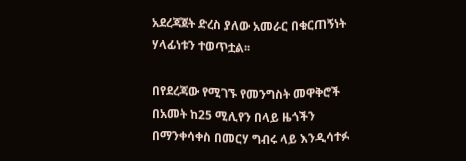አደረጃጀት ድረስ ያለው አመራር በቁርጠኝነት ሃላፊነቱን ተወጥቷል፡፡

በየደረጃው የሚገኙ የመንግስት መዋቅሮች በአመት ከ25 ሚሊየን በላይ ዜጎችን በማንቀሳቀስ በመርሃ ግብሩ ላይ እንዲሳተፉ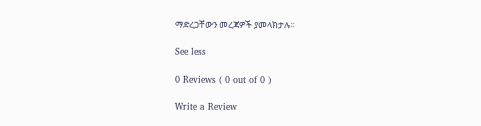ማድረጋቸውን መረጃዎች ያመላክታሉ፡፡

See less

0 Reviews ( 0 out of 0 )

Write a Review